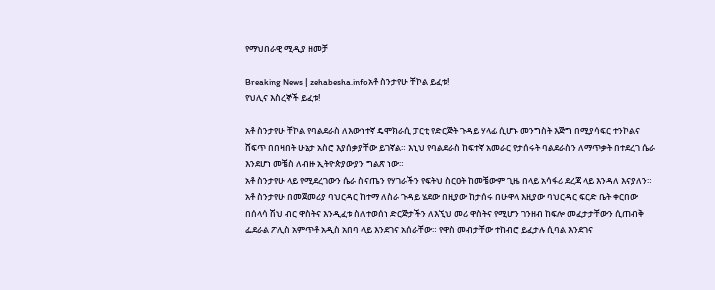የማህበራዊ ሚዲያ ዘመቻ

Breaking News | zehabesha.infoአቶ ስንታየሁ ቸኮል ይፈቱ!
የህሊና እስረኞች ይፈቱ!

አቶ ስንታየሁ ቸኮል የባልደራስ ለእውነተኛ ዴሞክራሲ ፓርቲ የድርጅት ጉዳይ ሃላፊ ሲሆኑ መንግስት እጅግ በሚያሳፍር ተንኮልና ሸፍጥ በበዛበት ሁኔታ አስሮ እያሰቃያቸው ይገኛል። እኒህ የባልደራስ ከፍተኛ አመራር የታሰሩት ባልደራስን ለማጥቃት በተደረገ ሴራ እንደሆነ መቼስ ለብዙ ኢትዮጵያውያን ግልጽ ነው።
አቶ ስንታየሁ ላይ የሚደረገውን ሴራ ስናጤን የሃገራችን የፍትህ ስርዐት ከመቼውም ጊዜ በላይ አሳፋሪ ደረጃ ላይ እንዳለ እናያለን። አቶ ስንታየሁ በመጀመሪያ ባህርዳር ከተማ ለስራ ጉዳይ ሄደው በዚያው ከታሰሩ በሁዋላ እዚያው ባህርዳር ፍርድ ቤት ቀርበው በሰላሳ ሽህ ብር ዋስትና እንዲፈቱ ስለተወሰነ ድርጅታችን ለእኚህ መሪ ዋስትና የሚሆን ገንዘብ ከፍሎ መፈታታቸውን ሲጠብቅ ፌደራል ፖሊስ አምጥቶ አዲስ አበባ ላይ እንደገና አሰራቸው። የዋስ መብታቸው ተከብሮ ይፈታሉ ሲባል እንደገና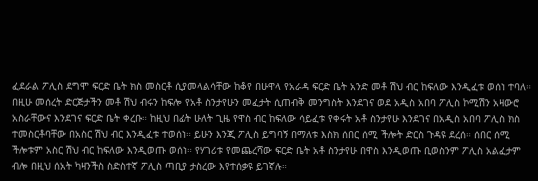ፈደራል ፖሊስ ደግሞ ፍርድ ቤት ክስ መስርቶ ሲያመላልሳቸው ከቆየ በሁዋላ የአራዳ ፍርድ ቤት አንድ መቶ ሽህ ብር ከፍለው እንዲፈቱ ወሰነ ተባለ። በዚሁ መሰረት ድርጅታችን መቶ ሽህ ብሩን ከፍሎ የአቶ ስንታየሁን መፈታት ሲጠብቅ መንግስት እንደገና ወደ አዲስ አበባ ፖሊስ ኮሚሽን አዛውሮ አስራቸውና እንደገና ፍርድ ቤት ቀረቡ። ከዚህ በፊት ሁለት ጊዜ የዋስ ብር ከፍለው ሳይፈቱ የቀሩት አቶ ስንታየሁ እንደገና በአዲስ አበባ ፖሊስ ክስ ተመስርቶባቸው በአስር ሽህ ብር እንዲፈቱ ተወሰነ። ይሁን እንጂ ፖሊስ ይግባኝ በማለቱ እስክ ሰበር ሰሚ ችሎት ድርስ ጉዳዩ ደረሰ። ሰበር ሰሚ ችሎቱም አስር ሽህ ብር ከፍለው እንዲወጡ ወሰነ። የሃገሪቱ የመጨረሻው ፍርድ ቤት አቶ ስንታየሁ በዋስ እንዲወጡ ቢወስንም ፖሊስ አልፈታም ብሎ በዚህ ሰአት ካዛንችስ ስድስተኛ ፖሊስ ጣቢያ ታስረው እየተሰቃዩ ይገኛሉ።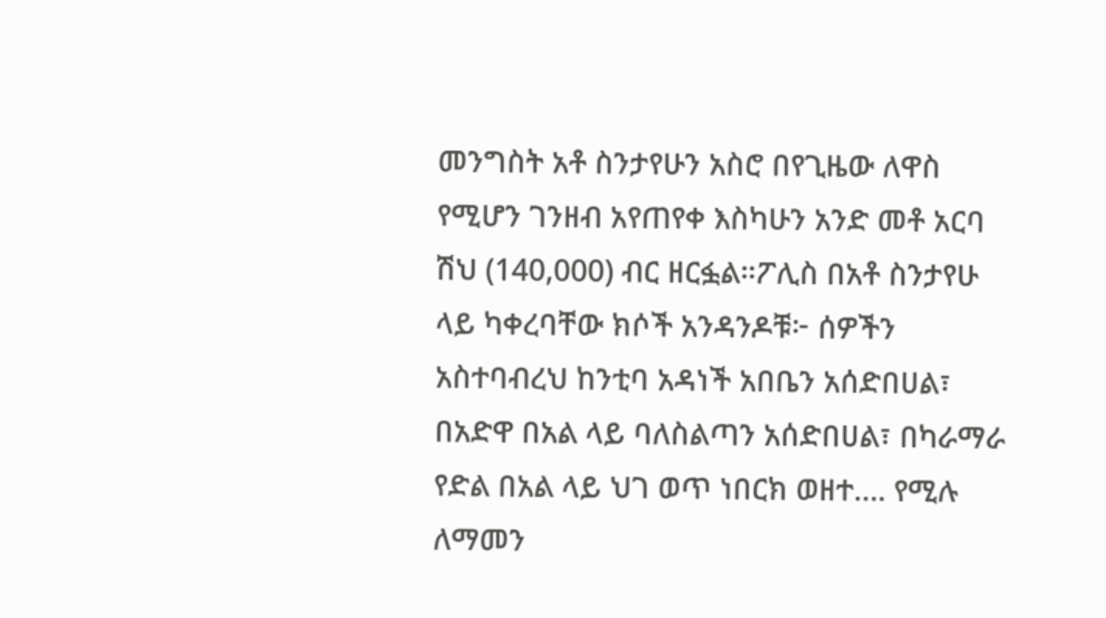መንግስት አቶ ስንታየሁን አስሮ በየጊዜው ለዋስ የሚሆን ገንዘብ አየጠየቀ እስካሁን አንድ መቶ አርባ ሽህ (140,000) ብር ዘርፏል።ፖሊስ በአቶ ስንታየሁ ላይ ካቀረባቸው ክሶች አንዳንዶቹ፦ ሰዎችን አስተባብረህ ከንቲባ አዳነች አበቤን አሰድበሀል፣ በአድዋ በአል ላይ ባለስልጣን አሰድበሀል፣ በካራማራ የድል በአል ላይ ህገ ወጥ ነበርክ ወዘተ…. የሚሉ ለማመን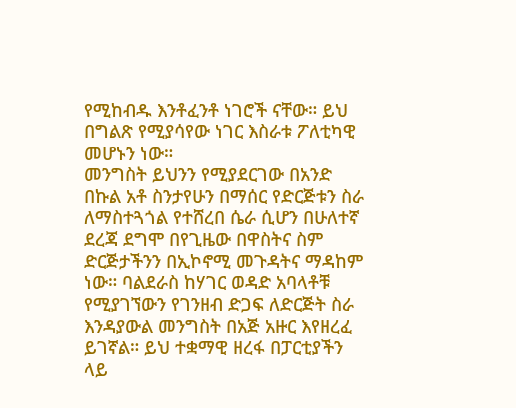የሚከብዱ እንቶፈንቶ ነገሮች ናቸው። ይህ በግልጽ የሚያሳየው ነገር እስራቱ ፖለቲካዊ መሆኑን ነው።
መንግስት ይህንን የሚያደርገው በአንድ በኩል አቶ ስንታየሁን በማሰር የድርጅቱን ስራ ለማስተጓጎል የተሸረበ ሴራ ሲሆን በሁለተኛ ደረጃ ደግሞ በየጊዜው በዋስትና ስም ድርጅታችንን በኢኮኖሚ መጉዳትና ማዳከም ነው። ባልደራስ ከሃገር ወዳድ አባላቶቹ የሚያገኘውን የገንዘብ ድጋፍ ለድርጅት ስራ እንዳያውል መንግስት በአጅ አዙር እየዘረፈ ይገኛል። ይህ ተቋማዊ ዘረፋ በፓርቲያችን ላይ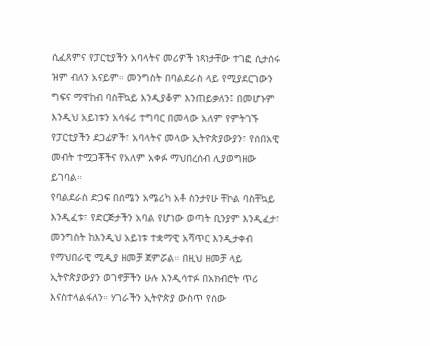ሲፈጸምና የፓርቲያችን አባላትና መሪዎች ነጻነታቸው ተገፎ ሲታሰሩ ዝም ብለን አናይም። መንግስት በባልደራስ ላይ የሚያደርገውን ግፍና ማዋከብ ባስቸኳይ እንዲያቆም እንጠይቃለን፤ በመሆኑም እንዲህ አይነቱን አሳፋሪ ተግባር በመላው አለም የምትገኙ የፓርቲያችን ደጋፊዎች፣ አባላትና መላው ኢትዮጵያውያን፣ የሰበአዊ መብት ተሟጋቾችና የአለም አቀፉ ማህበረሰብ ሊያወግዘው ይገባል።
የባልደራስ ድጋፍ በሰሜን አሜሪካ አቶ ስንታየሁ ቸኮል ባስቸኳይ እንዲፈቱ፣ የድርጅታችን አባል የሆነው ወጣት ቢንያም እንዲፈታ፣ መንግስት ከእንዲህ አይነቱ ተቋማዊ አሻጥር እንዲታቀብ የማህበራዊ ሚዲያ ዘመቻ ጀምሯል። በዚህ ዘመቻ ላይ ኢትዮጵያውያን ወገኖቻችን ሁሉ እንዲሳተፉ በአክብሮት ጥሪ እናስተላልፋለን። ሃገራችን ኢትዮጵያ ውስጥ የሰው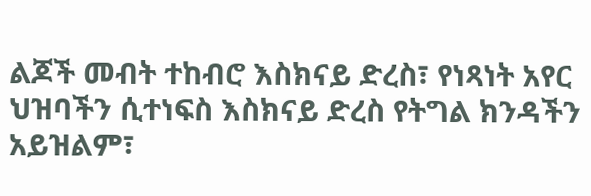ልጆች መብት ተከብሮ እስክናይ ድረስ፣ የነጻነት አየር ህዝባችን ሲተነፍስ እስክናይ ድረስ የትግል ክንዳችን አይዝልም፣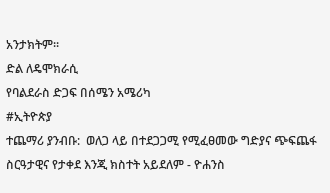አንታክትም።
ድል ለዴሞክራሲ
የባልደራስ ድጋፍ በሰሜን አሜሪካ
#ኢትዮጵያ
ተጨማሪ ያንብቡ:  ወለጋ ላይ በተደጋጋሚ የሚፈፀመው ግድያና ጭፍጨፋ ስርዓታዊና የታቀደ እንጂ ክስተት አይደለም - ዮሐንስ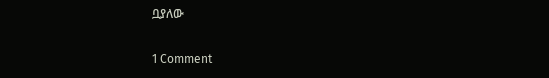ቧያለው

1 Comment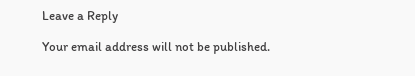Leave a Reply

Your email address will not be published.